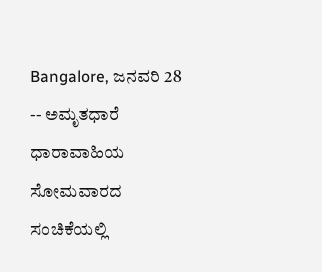Bangalore, ಜನವರಿ 28 -- ಅಮೃತಧಾರೆ ಧಾರಾವಾಹಿಯ ಸೋಮವಾರದ ಸಂಚಿಕೆಯಲ್ಲಿ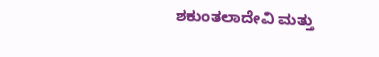ಶಕುಂತಲಾದೇವಿ ಮತ್ತು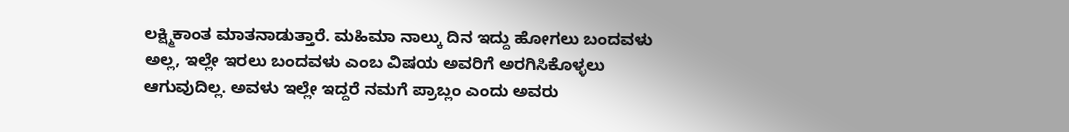ಲಕ್ಷ್ಮಿಕಾಂತ ಮಾತನಾಡುತ್ತಾರೆ. ಮಹಿಮಾ ನಾಲ್ಕು ದಿನ ಇದ್ದು ಹೋಗಲು ಬಂದವಳು ಅಲ್ಲ, ಇಲ್ಲೇ ಇರಲು ಬಂದವಳು ಎಂಬ ವಿಷಯ ಅವರಿಗೆ ಅರಗಿಸಿಕೊಳ್ಳಲು ಆಗುವುದಿಲ್ಲ. ಅವಳು ಇಲ್ಲೇ ಇದ್ದರೆ ನಮಗೆ ಪ್ರಾಬ್ಲಂ ಎಂದು ಅವರು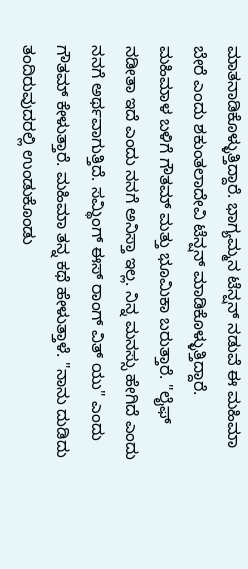ಮಾತನಾಡಿಕೊಳ್ಳುತ್ತಿದ್ದಾರೆ. ಭಾಗ್ಯಮ್ಮನ ಟೆನ್ಷನ್ ನಡುವೆ ಈ ಮಹಿಮಾ ಬೇರೆ ಎಂದು ಶಕುಂತಲಾದೇವಿ ಟೆನ್ಷನ್ ಮಾಡಿಕೊಳ್ಳುತ್ತಿದ್ದಾರೆ.
ಮಹಿಮಾಳ ಬಳಿಗೆ ಗೌತಮ್ ಮತ್ತು ಭೂಮಿಕಾ ಬರುತ್ತಾರೆ. "ಲೈಫ್ ನಡೀತಾ ಇದೆ ಎಂದು ನನಗೆ ಅನಿಸ್ತಾ ಇಲ್ಲ. ನಿನ್ನ ಮನಸ್ಸು ಹೇಗಿದೆ ಎಂದು ನನಗೆ ಅರ್ಥವಾಗುತ್ತಿದೆ. ಸಮ್ಥಿಂಗ್ ಈಸ್ ರಾಂಗ್ ವಿತ್ ಯು" ಎಂದು ಗೌತಮ್ ಕೇಳುತ್ತಾರೆ. ಮಹಿಮಾ ತನ್ನ ಕಥೆ ಹೇಳುತ್ತಾಳೆ. "ನಾನು ದುಡಿದು ತಂದಿರುವುದರಲ್ಲಿ ಉಂಡುಕೊಂಡು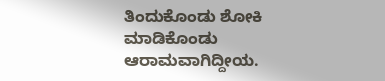ತಿಂದುಕೊಂಡು ಶೋಕಿ ಮಾಡಿಕೊಂಡು ಆರಾಮವಾಗಿದ್ದೀಯ.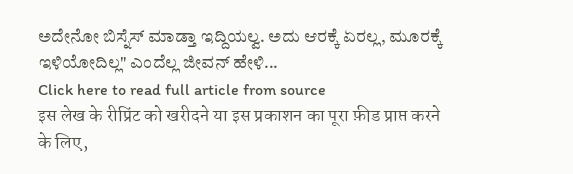ಅದೇನೋ ಬಿಸ್ನೆಸ್ ಮಾಡ್ತಾ ಇದ್ದಿಯಲ್ವ. ಅದು ಆರಕ್ಕೆ ಏರಲ್ಲ, ಮೂರಕ್ಕೆ ಇಳಿಯೋದಿಲ್ಲ" ಎಂದೆಲ್ಲ ಜೀವನ್ ಹೇಳಿ...
Click here to read full article from source
इस लेख के रीप्रिंट को खरीदने या इस प्रकाशन का पूरा फ़ीड प्राप्त करने के लिए,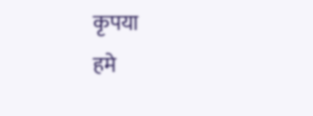कृपया
हमे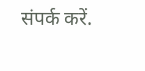संपर्क करें.